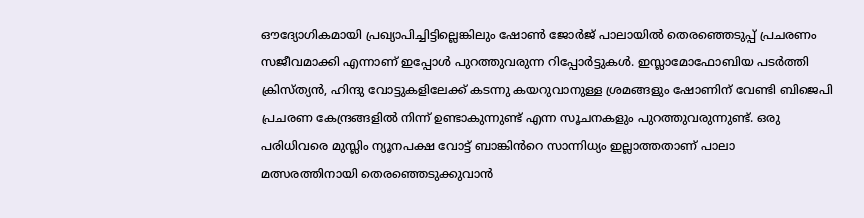ഔദ്യോഗികമായി പ്രഖ്യാപിച്ചിട്ടില്ലെങ്കിലും ഷോൺ ജോർജ് പാലായിൽ തെരഞ്ഞെടുപ്പ് പ്രചരണം സജീവമാക്കി എന്നാണ് ഇപ്പോൾ പുറത്തുവരുന്ന റിപ്പോർട്ടുകൾ. ഇസ്ലാമോഫോബിയ പടർത്തി ക്രിസ്ത്യൻ, ഹിന്ദു വോട്ടുകളിലേക്ക് കടന്നു കയറുവാനുള്ള ശ്രമങ്ങളും ഷോണിന് വേണ്ടി ബിജെപി പ്രചരണ കേന്ദ്രങ്ങളിൽ നിന്ന് ഉണ്ടാകുന്നുണ്ട് എന്ന സൂചനകളും പുറത്തുവരുന്നുണ്ട്. ഒരു പരിധിവരെ മുസ്ലിം ന്യൂനപക്ഷ വോട്ട് ബാങ്കിൻറെ സാന്നിധ്യം ഇല്ലാത്തതാണ് പാലാ മത്സരത്തിനായി തെരഞ്ഞെടുക്കുവാൻ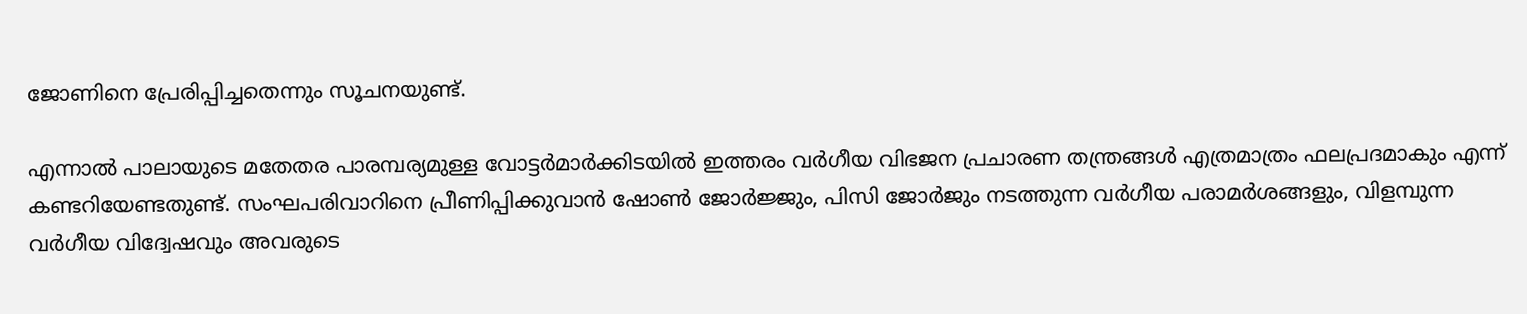ജോണിനെ പ്രേരിപ്പിച്ചതെന്നും സൂചനയുണ്ട്.

എന്നാൽ പാലായുടെ മതേതര പാരമ്പര്യമുള്ള വോട്ടർമാർക്കിടയിൽ ഇത്തരം വർഗീയ വിഭജന പ്രചാരണ തന്ത്രങ്ങൾ എത്രമാത്രം ഫലപ്രദമാകും എന്ന് കണ്ടറിയേണ്ടതുണ്ട്. സംഘപരിവാറിനെ പ്രീണിപ്പിക്കുവാൻ ഷോൺ ജോർജ്ജും, പിസി ജോർജും നടത്തുന്ന വർഗീയ പരാമർശങ്ങളും, വിളമ്പുന്ന വർഗീയ വിദ്വേഷവും അവരുടെ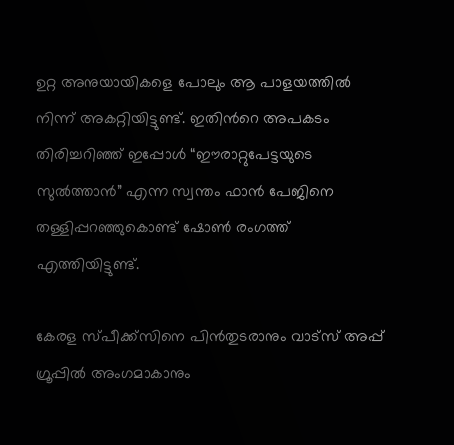ഉറ്റ അനുയായികളെ പോലും ആ പാളയത്തിൽ നിന്ന് അകറ്റിയിട്ടുണ്ട്. ഇതിൻറെ അപകടം തിരിച്ചറിഞ്ഞ് ഇപ്പോൾ “ഈരാറ്റുപേട്ടയുടെ സുൽത്താൻ” എന്ന സ്വന്തം ഫാൻ പേജിനെ തള്ളിപ്പറഞ്ഞുകൊണ്ട് ഷോൺ രംഗത്ത് എത്തിയിട്ടുണ്ട്.

കേരള സ്പീക്ക്സിനെ പിൻതുടരാനും വാട്സ് അപ്പ് ഗ്രൂപ്പിൽ അംഗമാകാനും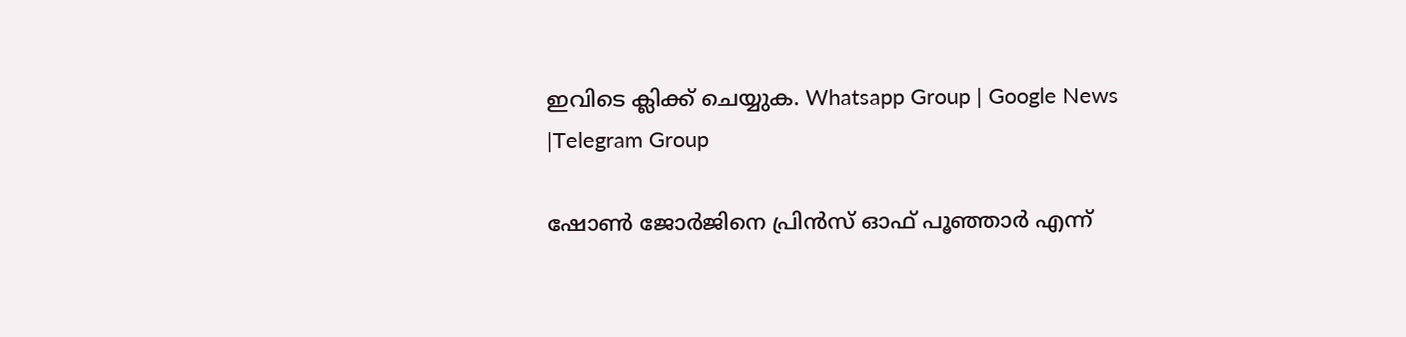ഇവിടെ ക്ലിക്ക് ചെയ്യുക. Whatsapp Group | Google News |Telegram Group

ഷോൺ ജോർജിനെ പ്രിൻസ് ഓഫ് പൂഞ്ഞാർ എന്ന്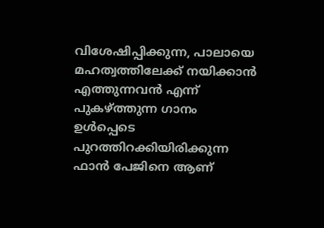വിശേഷിപ്പിക്കുന്ന, പാലായെ മഹത്വത്തിലേക്ക് നയിക്കാൻ എത്തുന്നവൻ എന്ന് പുകഴ്ത്തുന്ന ഗാനം ഉൾപ്പെടെ പുറത്തിറക്കിയിരിക്കുന്ന ഫാൻ പേജിനെ ആണ്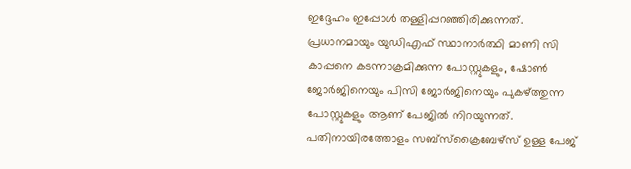ഇദ്ദേഹം ഇപ്പോൾ തള്ളിപ്പറഞ്ഞിരിക്കുന്നത്. പ്രധാനമായും യുഡിഎഫ് സ്ഥാനാർത്ഥി മാണി സി കാപ്പനെ കടന്നാക്രമിക്കുന്ന പോസ്റ്റുകളും, ഷോൺ ജോർജിനെയും പിസി ജോർജിനെയും പുകഴ്ത്തുന്ന പോസ്റ്റുകളും ആണ് പേജിൽ നിറയുന്നത്. പതിനായിരത്തോളം സബ്സ്ക്രൈബേഴ്സ് ഉള്ള പേജ്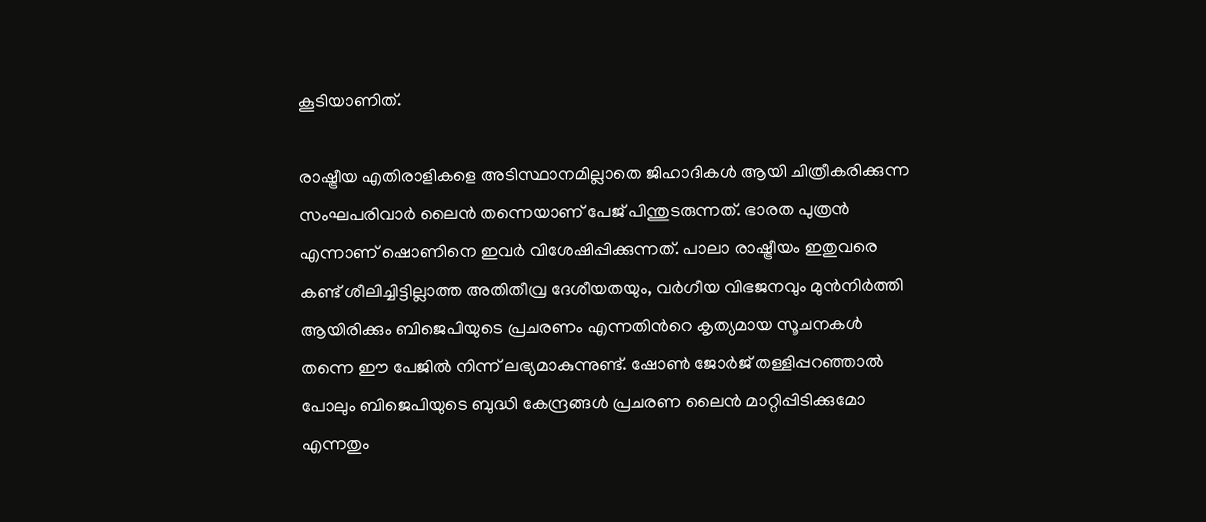കൂടിയാണിത്.

രാഷ്ട്രീയ എതിരാളികളെ അടിസ്ഥാനമില്ലാതെ ജിഹാദികൾ ആയി ചിത്രീകരിക്കുന്ന സംഘപരിവാർ ലൈൻ തന്നെയാണ് പേജ് പിന്തുടരുന്നത്. ഭാരത പുത്രൻ എന്നാണ് ഷൊണിനെ ഇവർ വിശേഷിപ്പിക്കുന്നത്. പാലാ രാഷ്ട്രീയം ഇതുവരെ കണ്ട് ശീലിച്ചിട്ടില്ലാത്ത അതിതീവ്ര ദേശീയതയും, വർഗീയ വിഭജനവും മുൻനിർത്തി ആയിരിക്കും ബിജെപിയുടെ പ്രചരണം എന്നതിൻറെ കൃത്യമായ സൂചനകൾ തന്നെ ഈ പേജിൽ നിന്ന് ലഭ്യമാകുന്നുണ്ട്. ഷോൺ ജോർജ് തള്ളിപ്പറഞ്ഞാൽ പോലും ബിജെപിയുടെ ബുദ്ധി കേന്ദ്രങ്ങൾ പ്രചരണ ലൈൻ മാറ്റിപ്പിടിക്കുമോ എന്നതും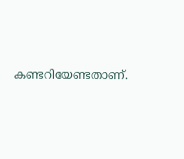കണ്ടറിയേണ്ടതാണ്.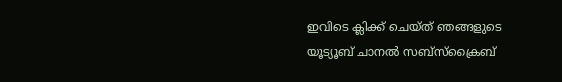ഇവിടെ ക്ലിക്ക് ചെയ്ത് ഞങ്ങളുടെ യൂട്യൂബ് ചാനൽ സബ്സ്ക്രൈബ്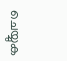ചെയ്യുക